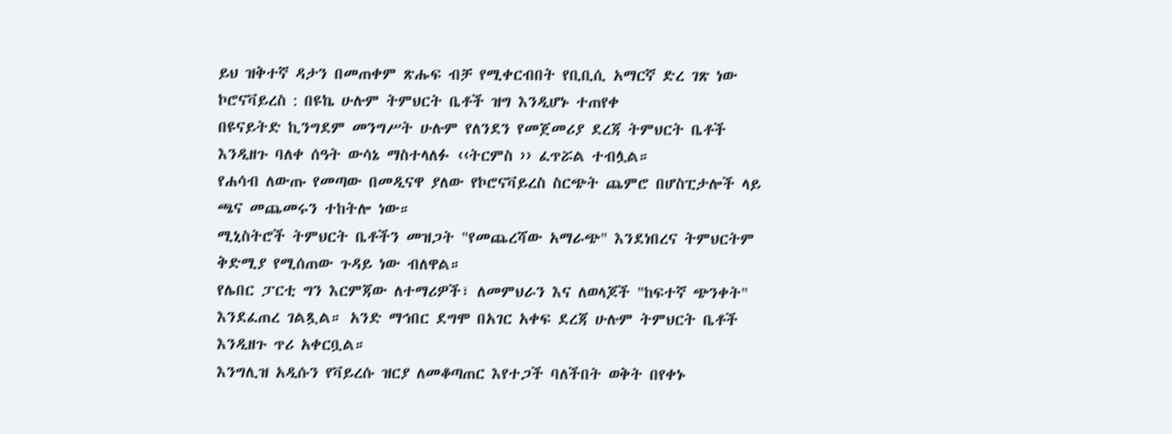ይህ ዝቅተኛ ዳታን በመጠቀም ጽሑፍ ብቻ የሚቀርብበት የቢቢሲ አማርኛ ድረ ገጽ ነው
ኮሮናቫይረስ : በዩኬ ሁሉም ትምህርት ቤቶች ዝግ እንዲሆኑ ተጠየቀ
በዩናይትድ ኪንግደም መንግሥት ሁሉም የለንደን የመጀመሪያ ደረጃ ትምህርት ቤቶች እንዲዘጉ ባለቀ ሰዓት ውሳኔ ማስተላለፉ ‹‹ትርምስ ›› ፈጥሯል ተብሏል።
የሐሳብ ለውጡ የመጣው በመዲናዋ ያለው የኮሮናቫይረስ ስርጭት ጨምሮ በሆስፒታሎች ላይ ጫና መጨመሩን ተከትሎ ነው።
ሚኒስትሮች ትምህርት ቤቶችን መዝጋት "የመጨረሻው አማራጭ" እንደነበረና ትምህርትም ቅድሚያ የሚሰጠው ጉዳይ ነው ብለዋል።
የሌበር ፓርቲ ግን እርምጃው ለተማሪዎች፣ ለመምህራን እና ለወላጆች "ከፍተኛ ጭንቀት" እንደፈጠረ ገልጿል። አንድ ማኅበር ደግሞ በአገር አቀፍ ደረጃ ሁሉም ትምህርት ቤቶች እንዲዘጉ ጥሪ አቀርቧል።
እንግሊዝ አዲሱን የቫይረሱ ዝርያ ለመቆጣጠር እየተጋች ባለችበት ወቅት በየቀኑ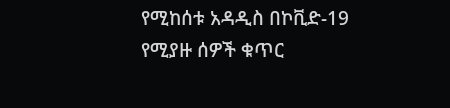የሚከሰቱ አዳዲስ በኮቪድ-19 የሚያዙ ሰዎች ቁጥር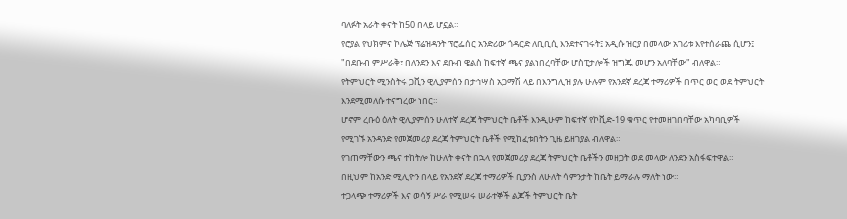ባለፉት አራት ቀናት ከ50 በላይ ሆኗል።
የሮያል የህክምና ኮሌጅ ፕሬዝዳንት ፕሮፌሰር አንድሪው ጎዳርድ ለቢቢሲ እንደተናገሩት፤ አዲሱ ዝርያ በመላው አገሪቱ እየተሰራጨ ሲሆን፤ "በደቡብ ምሥራቅ፣ በለንደን እና ደቡብ ዌልስ ከፍተኛ ጫና ያልነበረባቸው ሆስፒታሎች ዝግጁ መሆን አለባቸው" ብለዋል።
የትምህርት ሚንስትሩ ጋቪን ዊሊያምሰን በታኅሣስ አጋማሽ ላይ በእንግሊዝ ያሉ ሁሉም የአንደኛ ደረጃ ተማሪዎች በጥር ወር ወደ ትምህርት እንደሚመለሱ ተናግረው ነበር።
ሆኖም ረቡዕ ዕለት ዊሊያምሰን ሁለተኛ ደረጃ ትምህርት ቤቶች እንዲሁም ከፍተኛ የኮቪድ-19 ቁጥር የተመዘገበባቸው አካባቢዎች የሚገኙ አንዳንድ የመጀመሪያ ደረጃ ትምህርት ቤቶች የሚከፈቱበትን ጊዜ ይዘገያል ብለዋል።
የገጠማቸውን ጫና ተከትሎ ከሁለት ቀናት በኋላ የመጀመሪያ ደረጃ ትምህርት ቤቶችን መዘጋት ወደ መላው ለንደን አስፋፍተዋል።
በዚህም ከአንድ ሚሊዮን በላይ የአንደኛ ደረጃ ተማሪዎች ቢያንስ ለሁለት ሳምንታት ከቤት ይማራሉ ማለት ነው።
ተጋላጭ ተማሪዎች እና ወሳኝ ሥራ የሚሠሩ ሠራተኞች ልጆች ትምህርት ቤት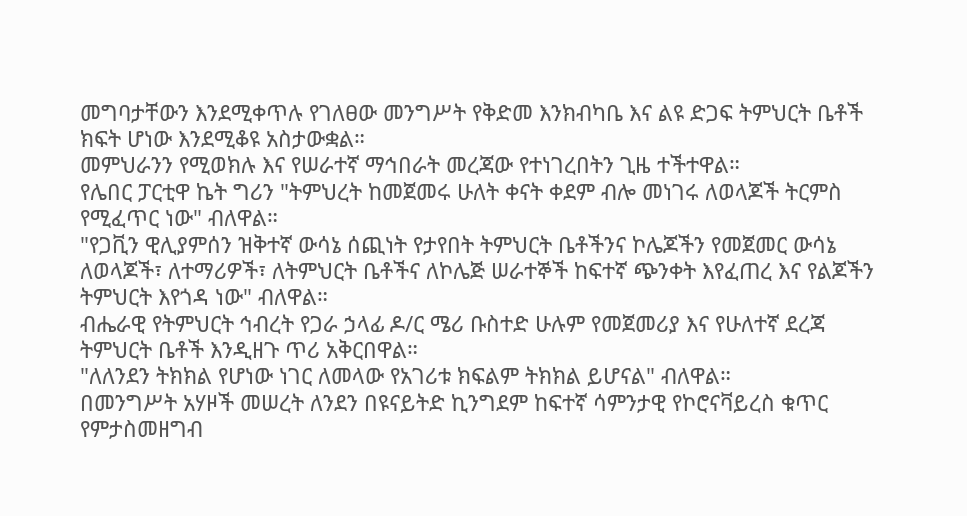መግባታቸውን እንደሚቀጥሉ የገለፀው መንግሥት የቅድመ እንክብካቤ እና ልዩ ድጋፍ ትምህርት ቤቶች ክፍት ሆነው እንደሚቆዩ አስታውቋል።
መምህራንን የሚወክሉ እና የሠራተኛ ማኅበራት መረጃው የተነገረበትን ጊዜ ተችተዋል።
የሌበር ፓርቲዋ ኬት ግሪን "ትምህረት ከመጀመሩ ሁለት ቀናት ቀደም ብሎ መነገሩ ለወላጆች ትርምስ የሚፈጥር ነው" ብለዋል።
"የጋቪን ዊሊያምሰን ዝቅተኛ ውሳኔ ሰጪነት የታየበት ትምህርት ቤቶችንና ኮሌጆችን የመጀመር ውሳኔ ለወላጆች፣ ለተማሪዎች፣ ለትምህርት ቤቶችና ለኮሌጅ ሠራተኞች ከፍተኛ ጭንቀት እየፈጠረ እና የልጆችን ትምህርት እየጎዳ ነው" ብለዋል።
ብሔራዊ የትምህርት ኅብረት የጋራ ኃላፊ ዶ/ር ሜሪ ቡስተድ ሁሉም የመጀመሪያ እና የሁለተኛ ደረጃ ትምህርት ቤቶች እንዲዘጉ ጥሪ አቅርበዋል።
"ለለንደን ትክክል የሆነው ነገር ለመላው የአገሪቱ ክፍልም ትክክል ይሆናል" ብለዋል።
በመንግሥት አሃዞች መሠረት ለንደን በዩናይትድ ኪንግደም ከፍተኛ ሳምንታዊ የኮሮናቫይረስ ቁጥር የምታስመዘግብ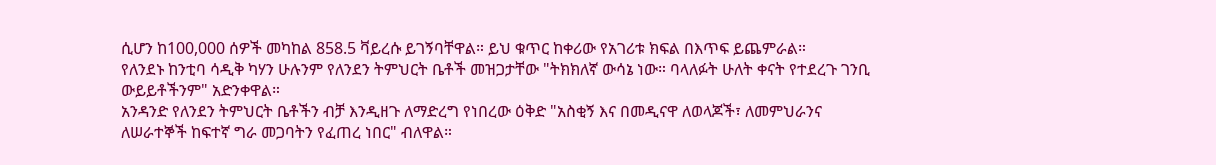ሲሆን ከ100,000 ሰዎች መካከል 858.5 ቫይረሱ ይገኝባቸዋል። ይህ ቁጥር ከቀሪው የአገሪቱ ክፍል በእጥፍ ይጨምራል።
የለንደኑ ከንቲባ ሳዲቅ ካሃን ሁሉንም የለንደን ትምህርት ቤቶች መዝጋታቸው "ትክክለኛ ውሳኔ ነው። ባላለፉት ሁለት ቀናት የተደረጉ ገንቢ ውይይቶችንም" አድንቀዋል።
አንዳንድ የለንደን ትምህርት ቤቶችን ብቻ እንዲዘጉ ለማድረግ የነበረው ዕቅድ "አስቂኝ እና በመዲናዋ ለወላጆች፣ ለመምህራንና ለሠራተኞች ከፍተኛ ግራ መጋባትን የፈጠረ ነበር" ብለዋል።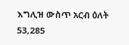እግሊዝ ውስጥ አርብ ዕለት 53,285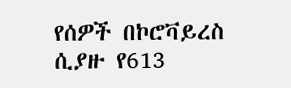የሰዎች በኮሮቫይረስ ሲያዙ የ613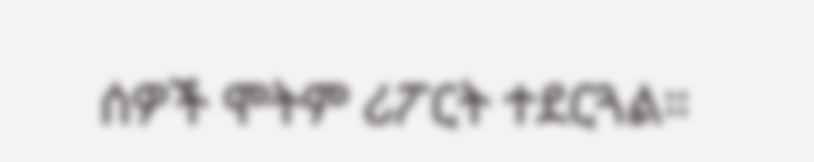ሰዎች ሞትም ሪፖርት ተደርጓል።